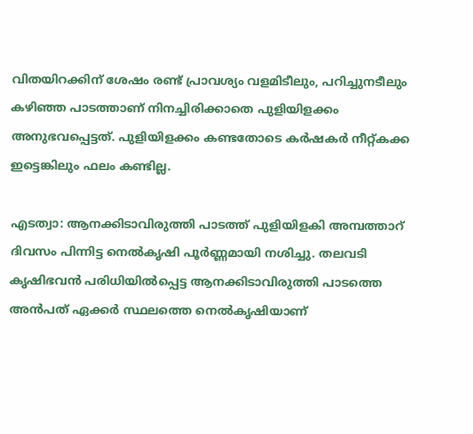വിതയിറക്കിന് ശേഷം രണ്ട് പ്രാവശ്യം വളമിടീലും, പറിച്ചുനടീലും കഴിഞ്ഞ പാടത്താണ് നിനച്ചിരിക്കാതെ പുളിയിളക്കം അനുഭവപ്പെട്ടത്. പുളിയിളക്കം കണ്ടതോടെ കര്‍ഷകര്‍ നീറ്റ്കക്ക ഇട്ടെങ്കിലും ഫലം കണ്ടില്ല.

എടത്വാ: ആനക്കിടാവിരുത്തി പാടത്ത് പുളിയിളകി അമ്പത്താറ് ദിവസം പിന്നിട്ട നെല്‍കൃഷി പൂര്‍ണ്ണമായി നശിച്ചു. തലവടി കൃഷിഭവന്‍ പരിധിയില്‍പ്പെട്ട ആനക്കിടാവിരുത്തി പാടത്തെ അന്‍പത് ഏക്കര്‍ സ്ഥലത്തെ നെല്‍കൃഷിയാണ്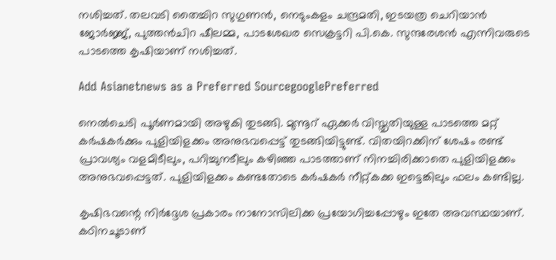നശിച്ചത്. തലവടി തൈച്ചിറ സുഗുണന്‍, നെടുംകളം ചന്ദ്രമതി, ഇടയത്ര ചെറിയാന്‍ ജോര്‍ജ്ജ്, പുത്തന്‍ചിറ ഷീലമ്മ, പാടശേഖര സെക്രട്ടറി പി.കെ. സുന്ദരേശന്‍ എന്നിവരുടെ പാടത്തെ കൃഷിയാണ് നശിച്ചത്.

Add Asianetnews as a Preferred SourcegooglePreferred

നെല്‍ചെടി പൂര്‍ണമായി അഴുകി തുടങ്ങി. മുന്നൂറ് ഏക്കര്‍ വിസ്തൃതിയുള്ള പാടത്തെ മറ്റ് കര്‍ഷകര്‍ക്കും പുളിയിളക്കം അനുഭവപ്പെട്ട് തുടങ്ങിയിട്ടുണ്ട്. വിതയിറക്കിന് ശേഷം രണ്ട് പ്രാവശ്യം വളമിടീലും, പറിച്ചുനടീലും കഴിഞ്ഞ പാടത്താണ് നിനച്ചിരിക്കാതെ പുളിയിളക്കം അനുഭവപ്പെട്ടത്. പുളിയിളക്കം കണ്ടതോടെ കര്‍ഷകര്‍ നീറ്റ്കക്ക ഇട്ടെങ്കിലും ഫലം കണ്ടില്ല.

കൃഷിഭവന്റെ നിര്‍ദ്ദേശ പ്രകാരം നാനോസിലിക്ക പ്രയോഗിച്ചപ്പോഴും ഇതേ അവസ്ഥയാണ്. കഠിനചൂടാണ്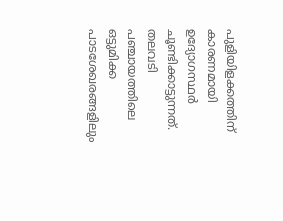പുളിയിളക്കത്തിന് കാരണമായി ഉദ്യോഗസ്ഥര്‍ ചൂണ്ടിക്കാട്ടുന്നത്. തലവടി പഞ്ചായത്തിലെ ഒട്ടുമിക്ക പാടശേഖരങ്ങളിലും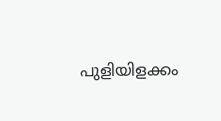പുളിയിളക്കം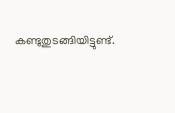കണ്ടുതുടങ്ങിയിട്ടുണ്ട്.